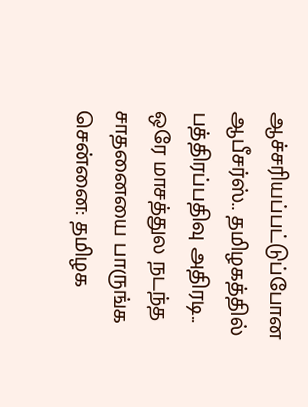ஆச்சரியப்பட்டுப்போன ஆபீசர்ஸ்.. தமிழகத்தில் பத்திரப்பதிவு அதிரடி.. ஒரே மாசத்துல நடந்த சாதனையை பாருங்க
சென்னை: தமிழக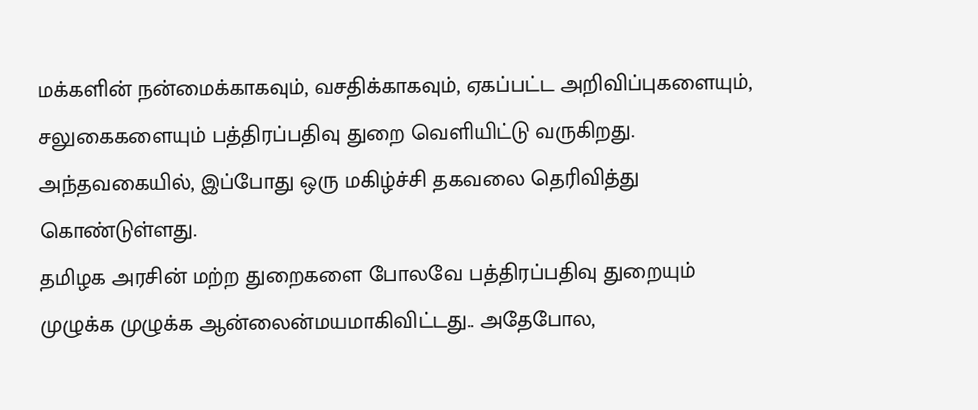மக்களின் நன்மைக்காகவும், வசதிக்காகவும், ஏகப்பட்ட அறிவிப்புகளையும், சலுகைகளையும் பத்திரப்பதிவு துறை வெளியிட்டு வருகிறது. அந்தவகையில், இப்போது ஒரு மகிழ்ச்சி தகவலை தெரிவித்து கொண்டுள்ளது.
தமிழக அரசின் மற்ற துறைகளை போலவே பத்திரப்பதிவு துறையும் முழுக்க முழுக்க ஆன்லைன்மயமாகிவிட்டது.. அதேபோல,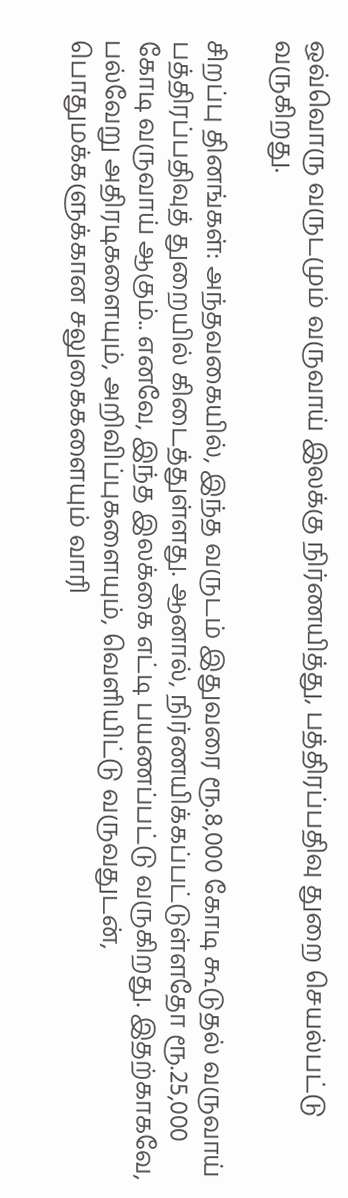ஒவ்வொரு வருடமும் வருவாய் இலக்கு நிர்ணயித்து, பத்திரப்பதிவு துறை செயல்பட்டு வருகிறது.

சிறப்பு தினங்கள்: அந்தவகையில், இந்த வருடம் இதுவரை ரூ.8,000 கோடி கூடுதல் வருவாய் பத்திரப்பதிவுத் துறையில் கிடைத்துள்ளது. ஆனால், நிர்ணயிக்கப்பட்டுள்ளதோ ரூ.25,000 கோடி வருவாய் ஆகும்.. எனவே, இந்த இலக்கை எட்டி பயணப்பட்டு வருகிறது. இதற்காகவே, பல்வேறு அதிரடிகளையும், அறிவிப்புகளையும், வெளியிட்டு வருவதுடன், பொதுமக்களுக்கான சலுகைகளையும் வாரி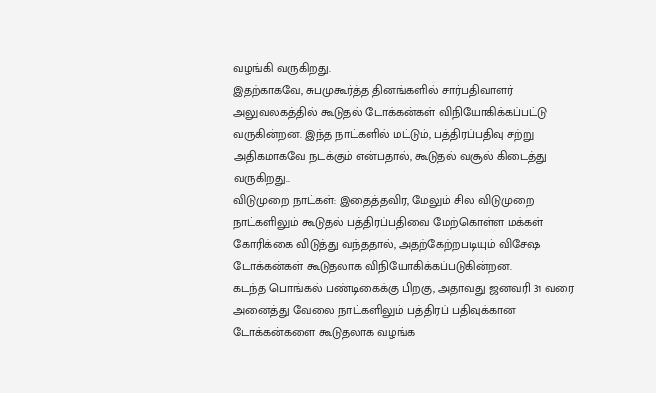வழங்கி வருகிறது.
இதற்காகவே, சுபமுகூர்த்த தினங்களில் சார்பதிவாளர் அலுவலகத்தில் கூடுதல் டோக்கன்கள் விநியோகிக்கப்பட்டு வருகின்றன. இந்த நாட்களில் மட்டும், பத்திரப்பதிவு சற்று அதிகமாகவே நடக்கும் என்பதால், கூடுதல் வசூல் கிடைத்து வருகிறது..
விடுமுறை நாட்கள்: இதைத்தவிர, மேலும் சில விடுமுறை நாட்களிலும் கூடுதல் பத்திரப்பதிவை மேற்கொள்ள மக்கள் கோரிக்கை விடுத்து வந்ததால், அதற்கேற்றபடியும் விசேஷ டோக்கன்கள் கூடுதலாக விநியோகிக்கப்படுகின்றன.
கடந்த பொங்கல் பண்டிகைக்கு பிறகு, அதாவது ஜனவரி 31 வரை அனைத்து வேலை நாட்களிலும் பத்திரப் பதிவுக்கான டோக்கன்களை கூடுதலாக வழங்க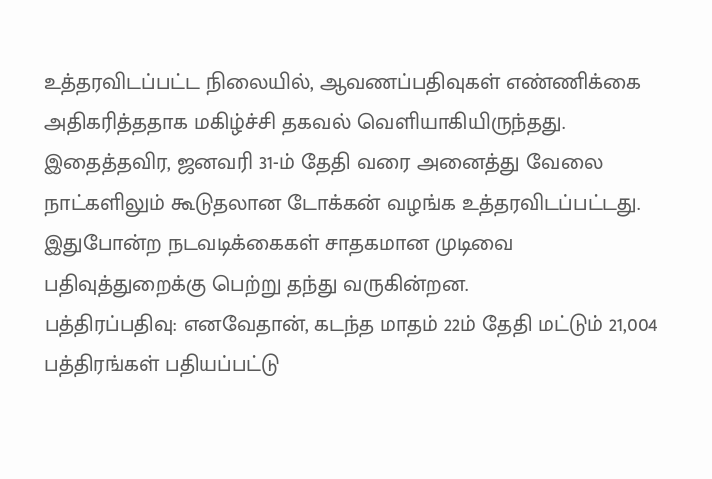உத்தரவிடப்பட்ட நிலையில், ஆவணப்பதிவுகள் எண்ணிக்கை அதிகரித்ததாக மகிழ்ச்சி தகவல் வெளியாகியிருந்தது. இதைத்தவிர, ஜனவரி 31-ம் தேதி வரை அனைத்து வேலை நாட்களிலும் கூடுதலான டோக்கன் வழங்க உத்தரவிடப்பட்டது. இதுபோன்ற நடவடிக்கைகள் சாதகமான முடிவை பதிவுத்துறைக்கு பெற்று தந்து வருகின்றன.
பத்திரப்பதிவு: எனவேதான், கடந்த மாதம் 22ம் தேதி மட்டும் 21,004 பத்திரங்கள் பதியப்பட்டு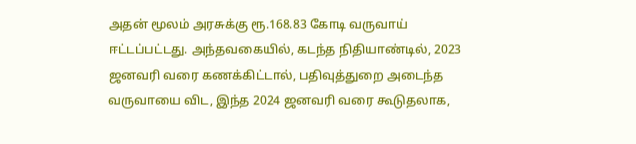அதன் மூலம் அரசுக்கு ரூ.168.83 கோடி வருவாய் ஈட்டப்பட்டது. அந்தவகையில், கடந்த நிதியாண்டில், 2023 ஜனவரி வரை கணக்கிட்டால், பதிவுத்துறை அடைந்த வருவாயை விட, இந்த 2024 ஜனவரி வரை கூடுதலாக,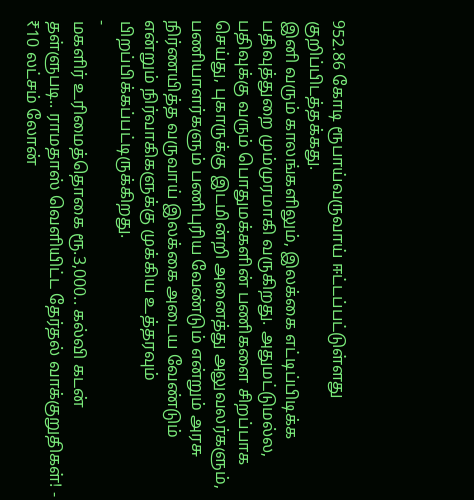952.86 கோடி ரூபாய்வருவாய் ஈட்டப்பட்டுள்ளது குறிப்பிடத்தக்கது.
இனி வரும் காலங்களிலும், இலக்கை எட்டிப்பிடிக்க பதிவுத்துறை மும்முரமாகி வருகிறது. அதுமட்டுமல்ல, பதிவுக்கு வரும் பொதுமக்களின் பணிகளை சிறப்பாக செய்து, புகாருக்கு இடமின்றி அனைத்து அலுவலர்களும், பணியாளர்களும் பணிபுரிய வேண்டும் என்றும் அரசு நிர்ணயித்த வருவாய் இலக்கை அடைய வேண்டும் என்றும் நிர்வாகிகளுக்கு முக்கிய உத்தரவும் பிறப்பிக்கப்பட்டிருக்கிறது.
-
மகளிர் உரிமைத்தொகை ரூ.3,000.. கல்வி கடன் தள்ளுபடி.. ராமதாஸ் வெளியிட்ட தேர்தல் வாக்குறுதிகள்! -
₹10 லட்சம் லோன்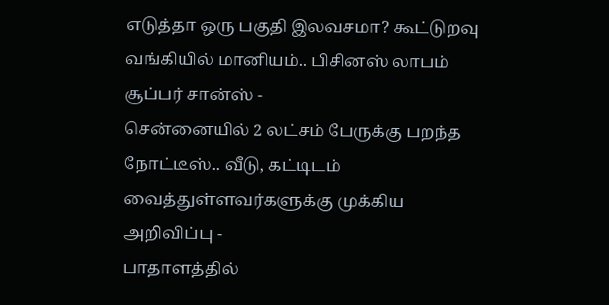எடுத்தா ஒரு பகுதி இலவசமா? கூட்டுறவு வங்கியில் மானியம்.. பிசினஸ் லாபம் சூப்பர் சான்ஸ் -
சென்னையில் 2 லட்சம் பேருக்கு பறந்த நோட்டீஸ்.. வீடு, கட்டிடம் வைத்துள்ளவர்களுக்கு முக்கிய அறிவிப்பு -
பாதாளத்தில்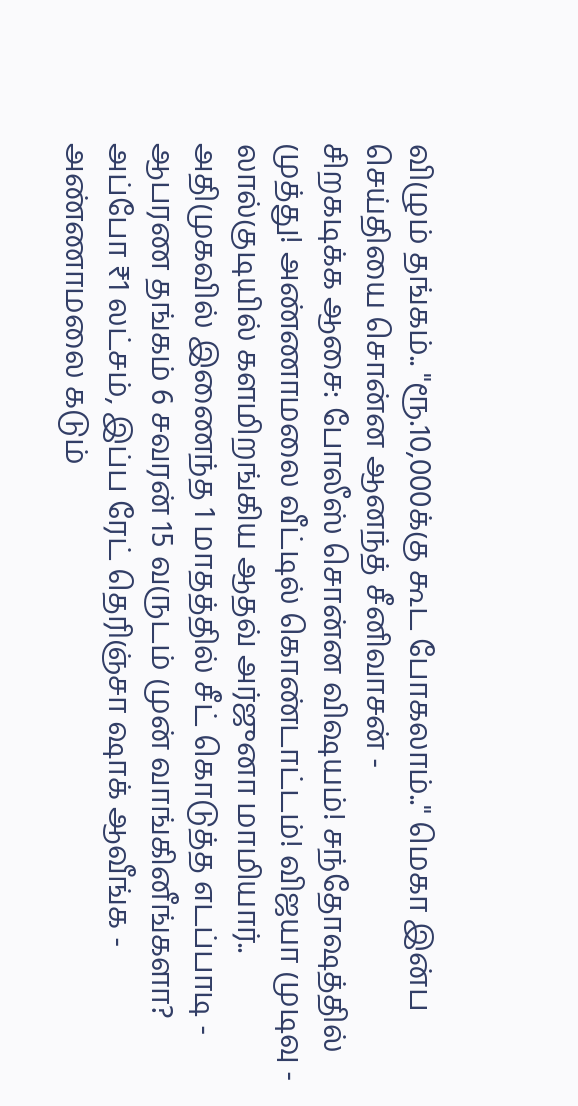விழும் தங்கம்.. "ரூ.10,000க்கு கூட போகலாம்.." மெகா இன்ப செய்தியை சொன்ன ஆனந்த் சீனிவாசன் -
சிறகடிக்க ஆசை: போலீஸ் சொன்ன விஷயம்! சந்தோஷத்தில் முத்து! அண்ணாமலை வீட்டில் கொண்டாட்டம்! விஜயா முடிவு -
லால்குடியில் களமிறங்கிய ஆதவ் அர்ஜுனா மாமியார்.. அதிமுகவில் இணைந்த 1 மாதத்தில் சீட் கொடுத்த எடப்பாடி -
ஆபரண தங்கம் 6 சவரன் 15 வருடம் முன் வாங்கினீங்களா? அப்போ ₹1 லட்சம், இப்ப ரேட் தெரிஞ்சா ஷாக் ஆவீங்க -
அண்ணாமலை கடும்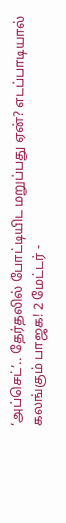‘அப்செட்’.. தேர்தலில் போட்டியிட மறுப்பது ஏன்? எடப்பாடியால் கலங்கும் பாஜக! 2 மேட்டர் -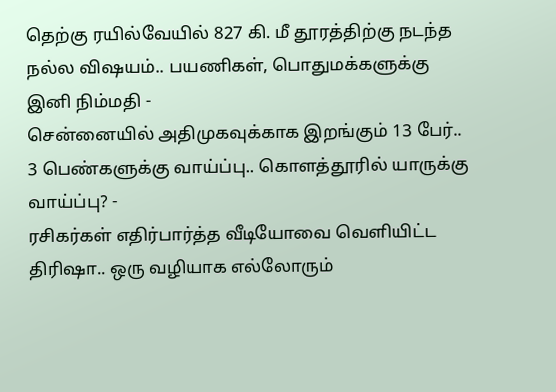தெற்கு ரயில்வேயில் 827 கி. மீ தூரத்திற்கு நடந்த நல்ல விஷயம்.. பயணிகள், பொதுமக்களுக்கு இனி நிம்மதி -
சென்னையில் அதிமுகவுக்காக இறங்கும் 13 பேர்.. 3 பெண்களுக்கு வாய்ப்பு.. கொளத்தூரில் யாருக்கு வாய்ப்பு? -
ரசிகர்கள் எதிர்பார்த்த வீடியோவை வெளியிட்ட திரிஷா.. ஒரு வழியாக எல்லோரும்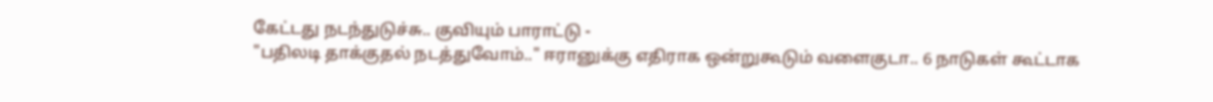கேட்டது நடந்துடுச்சு.. குவியும் பாராட்டு -
"பதிலடி தாக்குதல் நடத்துவோம்.." ஈரானுக்கு எதிராக ஒன்றுகூடும் வளைகுடா.. 6 நாடுகள் கூட்டாக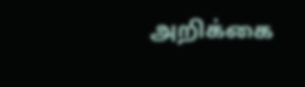அறிக்கை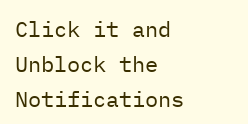Click it and Unblock the Notifications